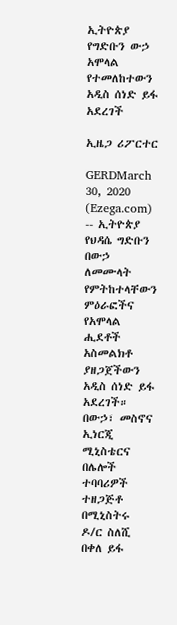ኢትዮጵያ የግድቡን ውኃ አሞላል የተመለከተውን አዲስ ሰነድ ይፋ አደረገች

ኢዜጋ ሪፖርተር

GERDMarch 30, 2020 (Ezega.com) -- ኢትዮጵያ የህዳሴ ግድቡን በውኃ ለመሙላት የምትከተላቸውን ምዕራፎችና የአሞላል ሒደቶች አስመልክቶ ያዘጋጀችውን አዲስ ሰነድ ይፋ አደረገች። በውኃ፣ መስኖና ኢነርጂ ሚኒስቴርና በሌሎች ተባባሪዎች ተዘጋጅቶ በሚኒስትሩ ዶ/ር ስለሺ በቀለ ይፋ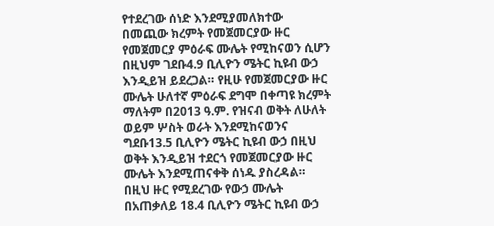የተደረገው ሰነድ እንደሚያመለክተው በመጪው ክረምት የመጀመርያው ዙር የመጀመርያ ምዕራፍ ሙሌት የሚከናወን ሲሆን በዚህም ገደቡ4.9 ቢሊዮን ሜትር ኪዩብ ውኃ እንዲይዝ ይደረጋል። የዚሁ የመጀመርያው ዙር ሙሌት ሁለተኛ ምዕራፍ ደግሞ በቀጣዩ ክረምት ማለትም በ2013 ዓ.ም. የዝናብ ወቅት ለሁለት ወይም ሦስት ወራት እንደሚከናወንና ግደቡ13.5 ቢሊዮን ሜትር ኪዩብ ውኃ በዚህ ወቅት እንዲይዝ ተደርጎ የመጀመርያው ዙር ሙሌት እንደሚጠናቀቅ ሰነዱ ያስረዳል። በዚህ ዙር የሚደረገው የውኃ ሙሌት በአጠቃለይ 18.4 ቢሊዮን ሜትር ኪዩብ ውኃ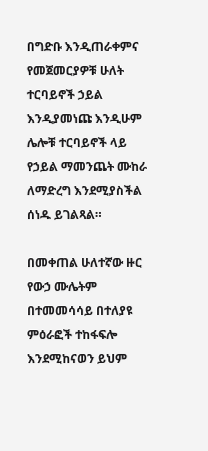በግድቡ እንዲጠራቀምና የመጀመርያዎቹ ሁለት ተርባይኖች ኃይል እንዲያመነጩ እንዲሁም ሌሎቹ ተርባይኖች ላይ የኃይል ማመንጨት ሙከራ ለማድረግ እንደሚያስችል ሰነዱ ይገልጻል።

በመቀጠል ሁለተኛው ዙር የውኃ ሙሌትም በተመመሳሳይ በተለያዩ ምዕራፎች ተከፋፍሎ እንደሚከናወን ይህም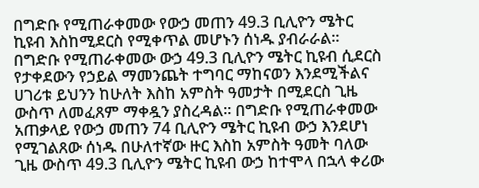በግድቡ የሚጠራቀመው የውኃ መጠን 49.3 ቢሊዮን ሜትር ኪዩብ እስከሚደርስ የሚቀጥል መሆኑን ሰነዱ ያብራራል። በግድቡ የሚጠራቀመው ውኃ 49.3 ቢሊዮን ሜትር ኪዩብ ሲደርስ የታቀደውን የኃይል ማመንጨት ተግባር ማከናወን እንደሚችልና ሀገሪቱ ይህንን ከሁለት እስከ አምስት ዓመታት በሚደርስ ጊዜ ውስጥ ለመፈጸም ማቀዷን ያስረዳል። በግድቡ የሚጠራቀመው አጠቃላይ የውኃ መጠን 74 ቢሊዮን ሜትር ኪዩብ ውኃ እንደሆነ የሚገልጸው ሰነዱ በሁለተኛው ዙር እስከ አምስት ዓመት ባለው ጊዜ ውስጥ 49.3 ቢሊዮን ሜትር ኪዩብ ውኃ ከተሞላ በኋላ ቀሪው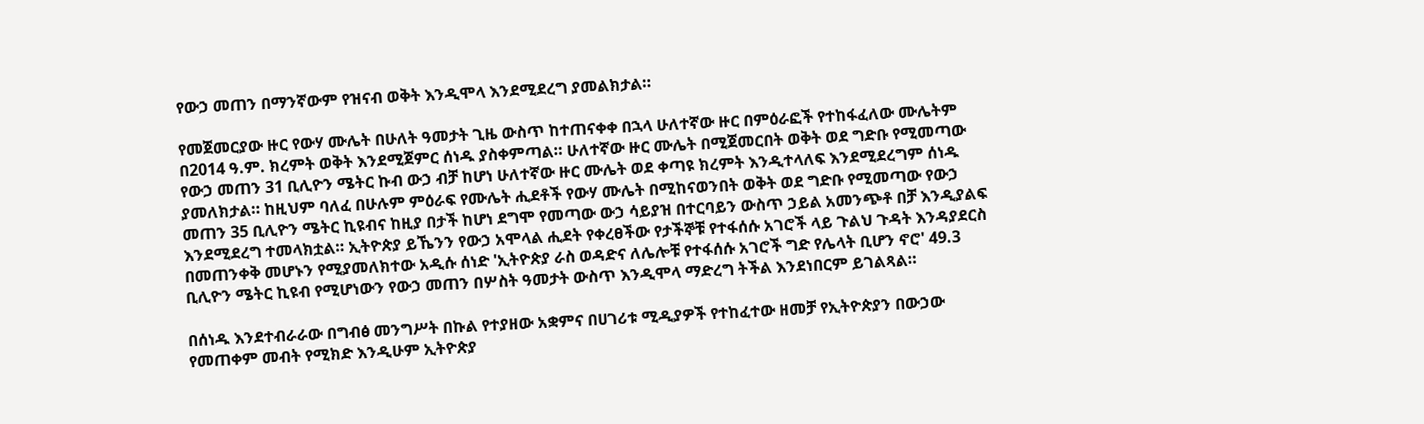የውኃ መጠን በማንኛውም የዝናብ ወቅት እንዲሞላ እንደሚደረግ ያመልክታል።

የመጀመርያው ዙር የውሃ ሙሌት በሁለት ዓመታት ጊዜ ውስጥ ከተጠናቀቀ በኋላ ሁለተኛው ዙር በምዕራፎች የተከፋፈለው ሙሌትም በ2014 ዓ.ም. ክረምት ወቅት እንደሚጀምር ሰነዱ ያስቀምጣል። ሁለተኛው ዙር ሙሌት በሚጀመርበት ወቅት ወደ ግድቡ የሚመጣው የውኃ መጠን 31 ቢሊዮን ሜትር ኩብ ውኃ ብቻ ከሆነ ሁለተኛው ዙር ሙሌት ወደ ቀጣዩ ክረምት እንዲተላለፍ እንደሚደረግም ሰነዱ ያመለክታል። ከዚህም ባለፈ በሁሉም ምዕራፍ የሙሌት ሒደቶች የውሃ ሙሌት በሚከናወንበት ወቅት ወደ ግድቡ የሚመጣው የውኃ መጠን 35 ቢሊዮን ሜትር ኪዩብና ከዚያ በታች ከሆነ ደግሞ የመጣው ውኃ ሳይያዝ በተርባይን ውስጥ ኃይል አመንጭቶ በቻ እንዲያልፍ እንደሚደረግ ተመላክቷል። ኢትዮጵያ ይኼንን የውኃ አሞላል ሒደት የቀረፀችው የታችኞቹ የተፋሰሱ አገሮች ላይ ጉልህ ጉዳት እንዳያደርስ በመጠንቀቅ መሆኑን የሚያመለክተው አዲሱ ሰነድ 'ኢትዮጵያ ራስ ወዳድና ለሌሎቹ የተፋሰሱ አገሮች ግድ የሌላት ቢሆን ኖሮ' 49.3 ቢሊዮን ሜትር ኪዩብ የሚሆነውን የውኃ መጠን በሦስት ዓመታት ውስጥ እንዲሞላ ማድረግ ትችል እንደነበርም ይገልጻል።

በሰነዱ እንደተብራራው በግብፅ መንግሥት በኩል የተያዘው አቋምና በሀገሪቱ ሚዲያዎች የተከፈተው ዘመቻ የኢትዮጵያን በውኃው የመጠቀም መብት የሚክድ እንዲሁም ኢትዮጵያ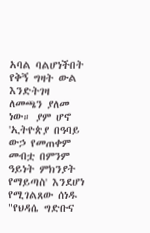አባል ባልሆነችበት የቅኝ ግዛት ውል እንድትገዛ ለመጫን ያለመ ነው። ያም ሆኖ 'ኢትዮጵያ በዓባይ ውኃ የመጠቀም መብቷ በምንም ዓይነት ምክንያት የማይጣስ' እንደሆነ የሚገልጸው ሰነዱ "የህዳሴ ግድቡና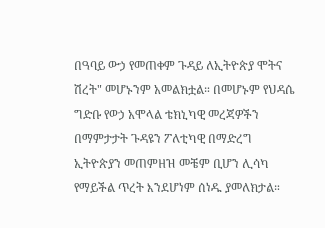በዓባይ ውኃ የመጠቀም ጉዳይ ለኢትዮጵያ ሞትና ሽረት" መሆኑንም አመልክቷል። በመሆኑም የህዳሴ ግድቡ የወኃ አሞላል ቴክኒካዊ መረጃዎችን በማምታታት ጉዳዩን ፖለቲካዊ በማድረግ ኢትዮጵያን መጠምዘዝ መቼም ቢሆን ሊሳካ የማይችል ጥረት እንደሆነም ሰነዱ ያመለክታል።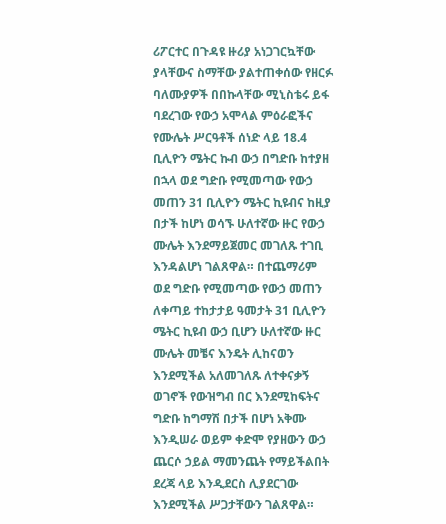ሪፖርተር በጉዳዩ ዙሪያ አነጋገርኳቸው ያላቸውና ስማቸው ያልተጠቀሰው የዘርፉ ባለሙያዎች በበኩላቸው ሚኒስቴሩ ይፋ ባደረገው የውኃ አሞላል ምዕራፎችና የሙሌት ሥርዓቶች ሰነድ ላይ 18.4 ቢሊዮን ሜትር ኩብ ውኃ በግድቡ ከተያዘ በኋላ ወደ ግድቡ የሚመጣው የውኃ መጠን 31 ቢሊዮን ሜትር ኪዩብና ከዚያ በታች ከሆነ ወሳኙ ሁለተኛው ዙር የውኃ ሙሌት እንደማይጀመር መገለጹ ተገቢ እንዳልሆነ ገልጸዋል። በተጨማሪም ወደ ግድቡ የሚመጣው የውኃ መጠን ለቀጣይ ተከታታይ ዓመታት 31 ቢሊዮን ሜትር ኪዩብ ውኃ ቢሆን ሁለተኛው ዙር ሙሌት መቼና እንዴት ሊከናወን እንደሚችል አለመገለጹ ለተቀናቃኝ ወገኖች የውዝግብ በር እንደሚከፍትና ግድቡ ከግማሽ በታች በሆነ አቅሙ እንዲሠራ ወይም ቀድሞ የያዘውን ውኃ ጨርሶ ኃይል ማመንጨት የማይችልበት ደረጃ ላይ እንዲደርስ ሊያደርገው እንደሚችል ሥጋታቸውን ገልጸዋል።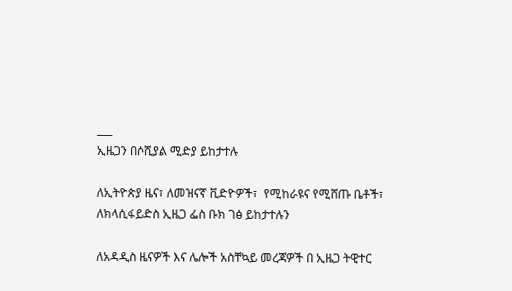___
ኢዜጋን በሶሺያል ሚድያ ይከታተሉ

ለኢትዮጵያ ዜና፣ ለመዝናኛ ቪድዮዎች፣  የሚከራዩና የሚሸጡ ቤቶች፣ ለክላሲፋይድስ ኢዜጋ ፌስ ቡክ ገፅ ይከታተሉን

ለአዳዲስ ዜናዎች እና ሌሎች አስቸኳይ መረጃዎች በ ኢዜጋ ትዊተር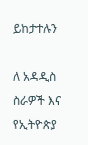ይከታተሉን

ለ አዳዲስ ስራዎች እና የኢትዮጵያ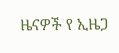ዜናዎች የ ኢዜጋ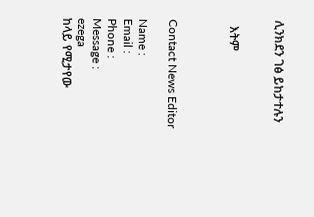ሊንክደን ገፅ ይከታተሉን


  እትም



Contact News Editor

Name :
Email :
Phone :
Message :
ezega
ከላይ የሚታየው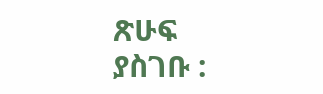ጽሁፍ ያስገቡ :